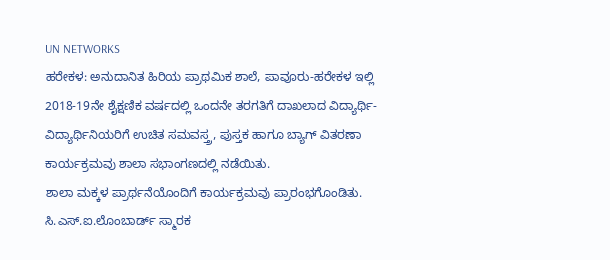UN NETWORKS
ಹರೇಕಳ: ಅನುದಾನಿತ ಹಿರಿಯ ಪ್ರಾಥಮಿಕ ಶಾಲೆ, ಪಾವೂರು-ಹರೇಕಳ ಇಲ್ಲಿ 2018-19ನೇ ಶೈಕ್ಷಣಿಕ ವರ್ಷದಲ್ಲಿ ಒಂದನೇ ತರಗತಿಗೆ ದಾಖಲಾದ ವಿದ್ಯಾರ್ಥಿ-ವಿದ್ಯಾರ್ಥಿನಿಯರಿಗೆ ಉಚಿತ ಸಮವಸ್ತ್ರ, ಪುಸ್ತಕ ಹಾಗೂ ಬ್ಯಾಗ್ ವಿತರಣಾ ಕಾರ್ಯಕ್ರಮವು ಶಾಲಾ ಸಭಾಂಗಣದಲ್ಲಿ ನಡೆಯಿತು.
ಶಾಲಾ ಮಕ್ಕಳ ಪ್ರಾರ್ಥನೆಯೊಂದಿಗೆ ಕಾರ್ಯಕ್ರಮವು ಪ್ರಾರಂಭಗೊಂಡಿತು. ಸಿ.ಎಸ್.ಐ.ಲೊಂಬಾರ್ಡ್ ಸ್ಮಾರಕ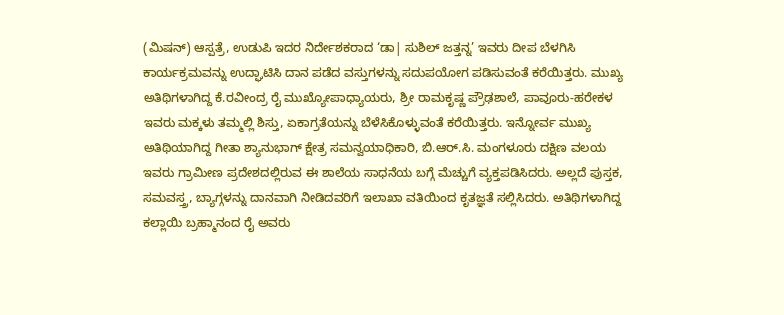(ಮಿಷನ್) ಆಸ್ಪತ್ರೆ, ಉಡುಪಿ ಇದರ ನಿರ್ದೇಶಕರಾದ ‘ಡಾ| ಸುಶಿಲ್ ಜತ್ತನ್ನ’ ಇವರು ದೀಪ ಬೆಳಗಿಸಿ ಕಾರ್ಯಕ್ರಮವನ್ನು ಉದ್ಘಾಟಿಸಿ ದಾನ ಪಡೆದ ವಸ್ತುಗಳನ್ನು ಸದುಪಯೋಗ ಪಡಿಸುವಂತೆ ಕರೆಯಿತ್ತರು. ಮುಖ್ಯ ಅತಿಥಿಗಳಾಗಿದ್ದ ಕೆ.ರವೀಂದ್ರ ರೈ ಮುಖ್ಯೋಪಾಧ್ಯಾಯರು, ಶ್ರೀ ರಾಮಕೃಷ್ಣ ಪ್ರೌಢಶಾಲೆ, ಪಾವೂರು-ಹರೇಕಳ ಇವರು ಮಕ್ಕಳು ತಮ್ಮಲ್ಲಿ ಶಿಸ್ತು, ಏಕಾಗ್ರತೆಯನ್ನು ಬೆಳೆಸಿಕೊಳ್ಳುವಂತೆ ಕರೆಯಿತ್ತರು. ಇನ್ನೋರ್ವ ಮುಖ್ಯ ಅತಿಥಿಯಾಗಿದ್ದ ಗೀತಾ ಶ್ಯಾನುಭಾಗ್ ಕ್ಷೇತ್ರ ಸಮನ್ವಯಾಧಿಕಾರಿ, ಬಿ.ಆರ್.ಸಿ. ಮಂಗಳೂರು ದಕ್ಷಿಣ ವಲಯ ಇವರು ಗ್ರಾಮೀಣ ಪ್ರದೇಶದಲ್ಲಿರುವ ಈ ಶಾಲೆಯ ಸಾಧನೆಯ ಬಗ್ಗೆ ಮೆಚ್ಚುಗೆ ವ್ಯಕ್ತಪಡಿಸಿದರು. ಅಲ್ಲದೆ ಪುಸ್ತಕ, ಸಮವಸ್ತ್ರ, ಬ್ಯಾಗ್ಗಳನ್ನು ದಾನವಾಗಿ ನೀಡಿದವರಿಗೆ ಇಲಾಖಾ ವತಿಯಿಂದ ಕೃತಜ್ಞತೆ ಸಲ್ಲಿಸಿದರು. ಅತಿಥಿಗಳಾಗಿದ್ದ ಕಲ್ಲಾಯಿ ಬ್ರಹ್ಮಾನಂದ ರೈ ಅವರು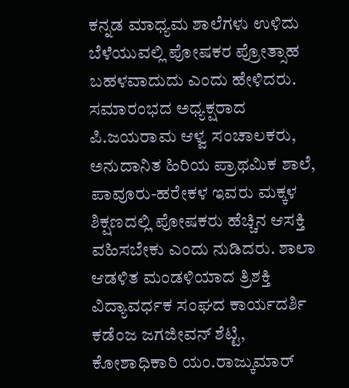ಕನ್ನಡ ಮಾಧ್ಯಮ ಶಾಲೆಗಳು ಉಳಿದು ಬೆಳೆಯುವಲ್ಲಿ ಪೋಷಕರ ಪ್ರೋತ್ಸಾಹ ಬಹಳವಾದುದು ಎಂದು ಹೇಳಿದರು. ಸಮಾರಂಭದ ಅಧ್ಯಕ್ಷರಾದ ಪಿ.ಜಯರಾಮ ಆಳ್ವ ಸಂಚಾಲಕರು, ಅನುದಾನಿತ ಹಿರಿಯ ಪ್ರಾಥಮಿಕ ಶಾಲೆ, ಪಾವೂರು-ಹರೇಕಳ ಇವರು ಮಕ್ಕಳ ಶಿಕ್ಷಣದಲ್ಲಿ ಪೋಷಕರು ಹೆಚ್ಚಿನ ಆಸಕ್ತಿ ವಹಿಸಬೇಕು ಎಂದು ನುಡಿದರು. ಶಾಲಾ ಆಡಳಿತ ಮಂಡಳಿಯಾದ ತ್ರಿಶಕ್ತಿ ವಿದ್ಯಾವರ್ಧಕ ಸಂಘದ ಕಾರ್ಯದರ್ಶಿ ಕಡೆಂಜ ಜಗಜೀವನ್ ಶೆಟ್ಟಿ, ಕೋಶಾಧಿಕಾರಿ ಯಂ.ರಾಜ್ಕುಮಾರ್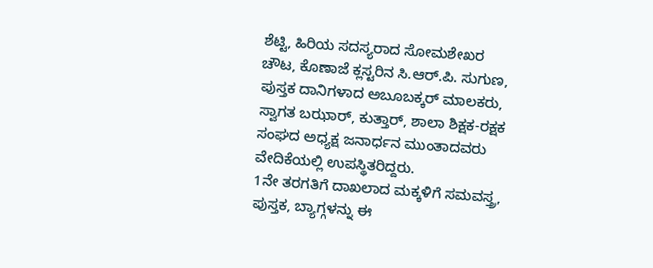ಶೆಟ್ಟಿ, ಹಿರಿಯ ಸದಸ್ಯರಾದ ಸೋಮಶೇಖರ ಚೌಟ, ಕೊಣಾಜೆ ಕ್ಲಸ್ಟರಿನ ಸಿ.ಆರ್.ಪಿ. ಸುಗುಣ, ಪುಸ್ತಕ ದಾನಿಗಳಾದ ಅಬೂಬಕ್ಕರ್ ಮಾಲಕರು, ಸ್ವಾಗತ ಬಝಾರ್, ಕುತ್ತಾರ್, ಶಾಲಾ ಶಿಕ್ಷಕ-ರಕ್ಷಕ ಸಂಘದ ಅಧ್ಯಕ್ಷ ಜನಾರ್ಧನ ಮುಂತಾದವರು ವೇದಿಕೆಯಲ್ಲಿ ಉಪಸ್ಥಿತರಿದ್ದರು.
1ನೇ ತರಗತಿಗೆ ದಾಖಲಾದ ಮಕ್ಕಳಿಗೆ ಸಮವಸ್ತ್ರ, ಪುಸ್ತಕ, ಬ್ಯಾಗ್ಗಳನ್ನು ಈ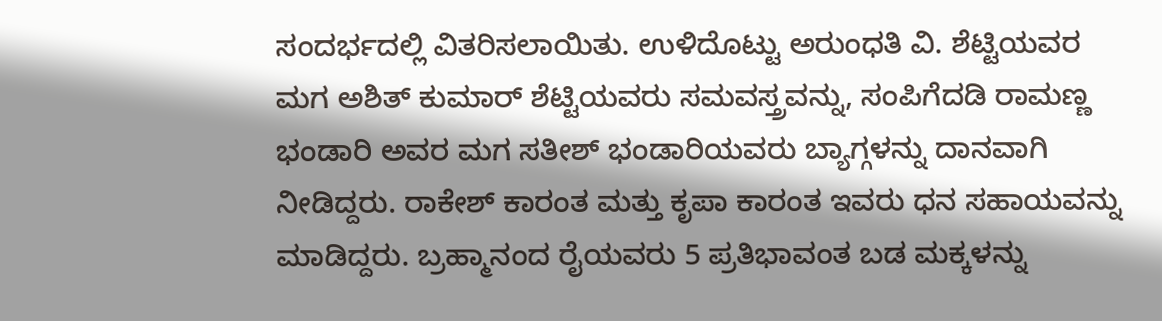ಸಂದರ್ಭದಲ್ಲಿ ವಿತರಿಸಲಾಯಿತು. ಉಳಿದೊಟ್ಟು ಅರುಂಧತಿ ವಿ. ಶೆಟ್ಟಿಯವರ ಮಗ ಅಶಿತ್ ಕುಮಾರ್ ಶೆಟ್ಟಿಯವರು ಸಮವಸ್ತ್ರವನ್ನು, ಸಂಪಿಗೆದಡಿ ರಾಮಣ್ಣ ಭಂಡಾರಿ ಅವರ ಮಗ ಸತೀಶ್ ಭಂಡಾರಿಯವರು ಬ್ಯಾಗ್ಗಳನ್ನು ದಾನವಾಗಿ ನೀಡಿದ್ದರು. ರಾಕೇಶ್ ಕಾರಂತ ಮತ್ತು ಕೃಪಾ ಕಾರಂತ ಇವರು ಧನ ಸಹಾಯವನ್ನು ಮಾಡಿದ್ದರು. ಬ್ರಹ್ಮಾನಂದ ರೈಯವರು 5 ಪ್ರತಿಭಾವಂತ ಬಡ ಮಕ್ಕಳನ್ನು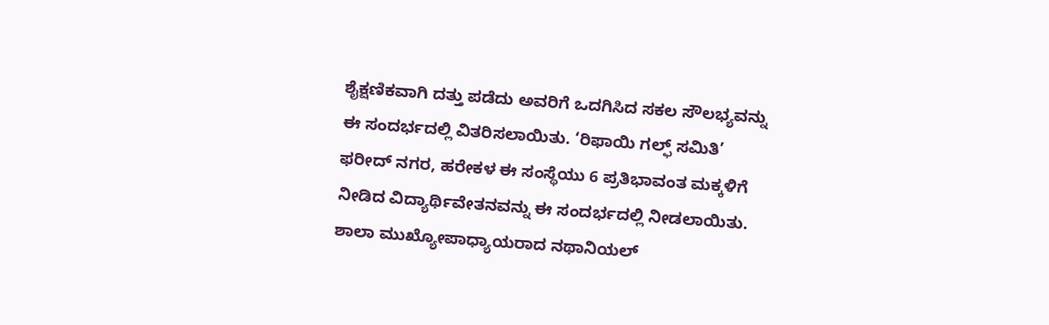ಶೈಕ್ಷಣಿಕವಾಗಿ ದತ್ತು ಪಡೆದು ಅವರಿಗೆ ಒದಗಿಸಿದ ಸಕಲ ಸೌಲಭ್ಯವನ್ನು ಈ ಸಂದರ್ಭದಲ್ಲಿ ವಿತರಿಸಲಾಯಿತು. ‘ರಿಫಾಯಿ ಗಲ್ಫ್ ಸಮಿತಿ’ ಫರೀದ್ ನಗರ, ಹರೇಕಳ ಈ ಸಂಸ್ಥೆಯು 6 ಪ್ರತಿಭಾವಂತ ಮಕ್ಕಳಿಗೆ ನೀಡಿದ ವಿದ್ಯಾರ್ಥಿವೇತನವನ್ನು ಈ ಸಂದರ್ಭದಲ್ಲಿ ನೀಡಲಾಯಿತು.
ಶಾಲಾ ಮುಖ್ಯೋಪಾಧ್ಯಾಯರಾದ ನಥಾನಿಯಲ್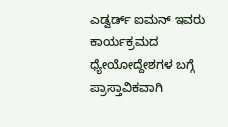ಎಡ್ವರ್ಡ್ ಐಮನ್ ಇವರು ಕಾರ್ಯಕ್ರಮದ ಧ್ಯೇಯೋದ್ದೇಶಗಳ ಬಗ್ಗೆ ಪ್ರಾಸ್ತಾವಿಕವಾಗಿ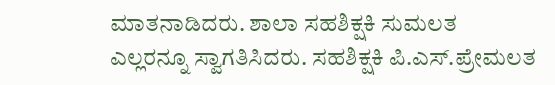ಮಾತನಾಡಿದರು. ಶಾಲಾ ಸಹಶಿಕ್ಷಕಿ ಸುಮಲತ ಎಲ್ಲರನ್ನೂ ಸ್ವಾಗತಿಸಿದರು. ಸಹಶಿಕ್ಷಕಿ ಪಿ.ಎಸ್.ಪ್ರೇಮಲತ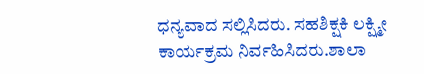ಧನ್ಯವಾದ ಸಲ್ಲಿಸಿದರು. ಸಹಶಿಕ್ಷಕಿ ಲಕ್ಷ್ಮೀ ಕಾರ್ಯಕ್ರಮ ನಿರ್ವಹಿಸಿದರು.ಶಾಲಾ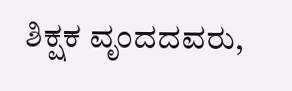ಶಿಕ್ಷಕ ವೃಂದದವರು,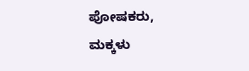ಪೋಷಕರು, ಮಕ್ಕಳು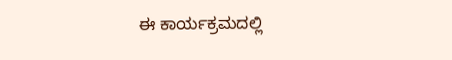ಈ ಕಾರ್ಯಕ್ರಮದಲ್ಲಿ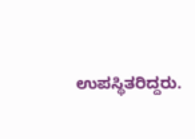ಉಪಸ್ಥಿತರಿದ್ದರು.